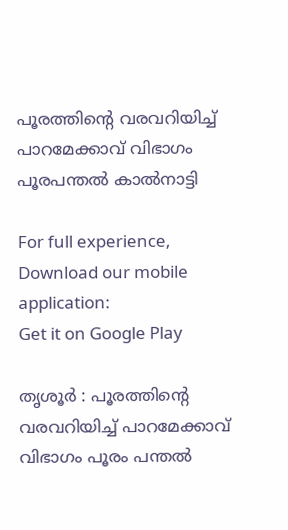പൂരത്തിന്റെ വരവറിയിച്ച്‌ പാറമേക്കാവ് വിഭാഗം പൂരപന്തല്‍ കാല്‍നാട്ടി

For full experience, Download our mobile application:
Get it on Google Play

തൃശൂര്‍ : പൂരത്തിന്റെ വരവറിയിച്ച്‌ പാറമേക്കാവ് വിഭാഗം പൂരം പന്തല്‍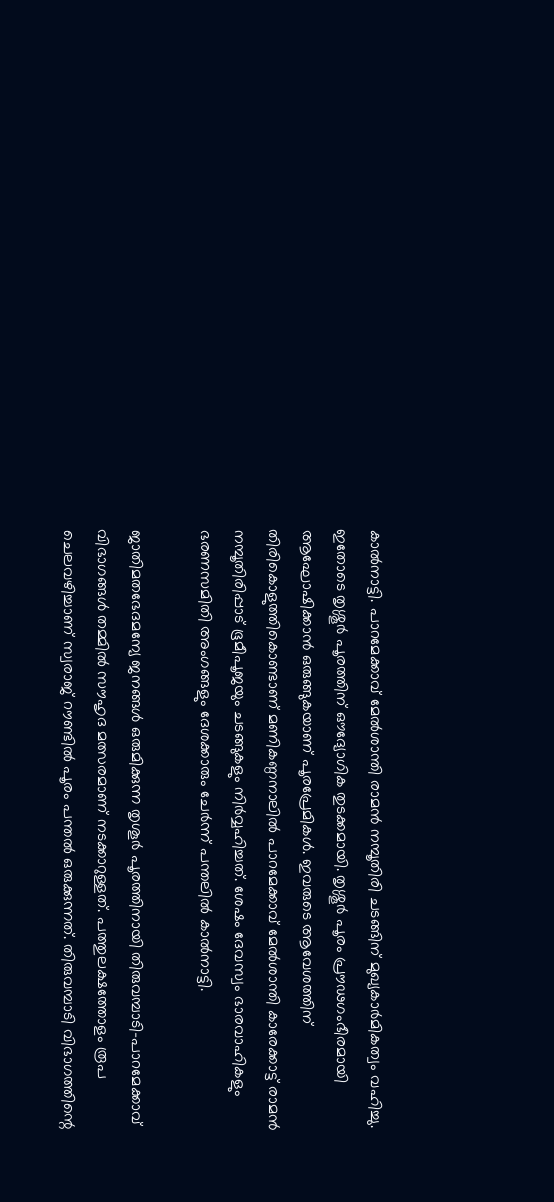കാല്‍നാട്ടി. പാറമേക്കാവ് മേല്‍ശാന്തി രാമന്‍ നമ്പൂതിരി ചടങ്ങിന് മുഖ്യകാര്‍മികത്വം വഹിച്ചു. ഇതോടെ തൃശ്ശൂര്‍ പൂരത്തിന് ഔദ്യോഗിക തുടക്കമായി. തൃശ്ശൂര്‍ പൂരം പ്രൗഢഗംഭീരമായി ആഘോഷിക്കാന്‍ ഒരുങ്ങുകയാണ് പൂരപ്രേമികള്‍. ഇവരുടെ ആവേശത്തിന് തിരികൊളുത്തികൊണ്ടാണ് മണികണ്ഠനാലില്‍ പാറമേക്കാവ് മേല്‍ശാന്തി കാരേക്കാട്ട് രാമന്‍ നമ്പൂതിരിപ്പാട് ഭൂമീപൂജയും ചടങ്ങുകളും നിര്‍വ്വഹിച്ചത്. ശേഷം ദേവസ്വം ഭാരവാഹികളും ഭരണസമിതി അംഗങ്ങളും ദേശക്കാരും ചേര്‍ന്ന് പന്തലില്‍ കാല്‍നാട്ടി.

ജാതിമതഭേദമന്യേ ജനങ്ങള്‍ ഒരുമിക്കുന്ന തൃശൂര്‍ പൂരത്തിനായി തിരുവമ്പാടി-പാറമേക്കാവ് വിഭാഗങ്ങള്‍ തമ്മില്‍ സൗഹൃദ മത്സരമാണ് നടക്കാറുള്ളത്. പത്തുലക്ഷത്തോളം രൂപ ചെലവഴിച്ചാണ് സ്വരാജ് റൗണ്ടില്‍ പൂരം പന്തല്‍ ഒരുക്കുന്നത്. തിരുവമ്പാടി വിഭാഗത്തിന്റെ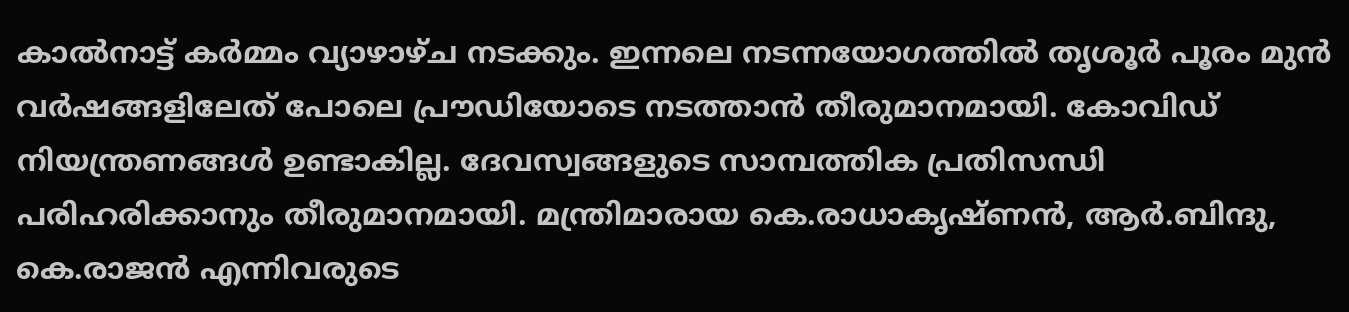കാല്‍നാട്ട് കര്‍മ്മം വ്യാഴാഴ്ച നടക്കും. ഇന്നലെ നടന്നയോഗത്തില്‍ തൃശൂര്‍ പൂരം മുന്‍ വര്‍ഷങ്ങളിലേത് പോലെ പ്രൗഡിയോടെ നടത്താന്‍ തീരുമാനമായി. കോവിഡ് നിയന്ത്രണങ്ങള്‍ ഉണ്ടാകില്ല. ദേവസ്വങ്ങളുടെ സാമ്പത്തിക പ്രതിസന്ധി പരിഹരിക്കാനും തീരുമാനമായി. മന്ത്രിമാരായ കെ.രാധാകൃഷ്ണന്‍, ആര്‍.ബിന്ദു, കെ.രാജന്‍ എന്നിവരുടെ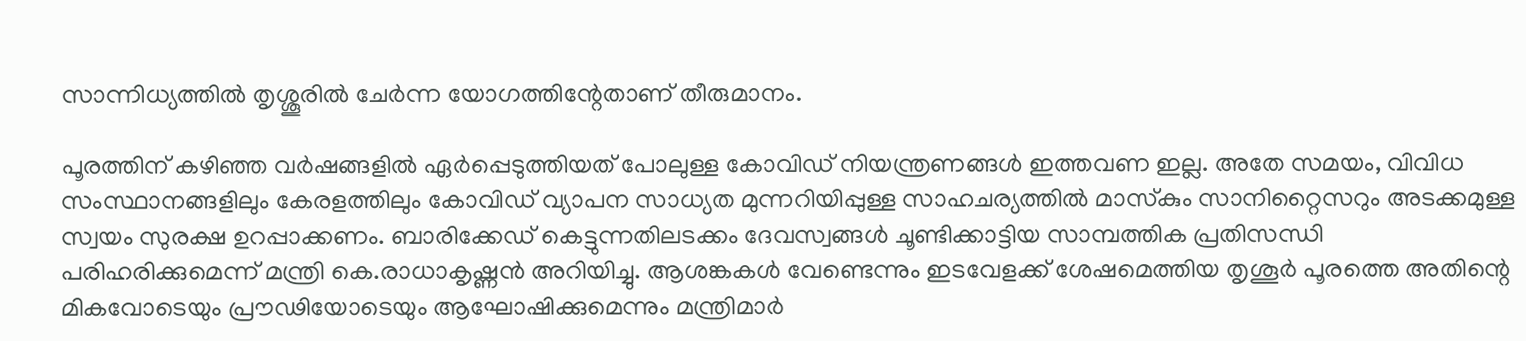സാന്നിധ്യത്തില്‍ തൃശ്ശൂരില്‍ ചേര്‍ന്ന യോഗത്തിന്റേതാണ് തീരുമാനം.

പൂരത്തിന് കഴിഞ്ഞ വര്‍ഷങ്ങളില്‍ ഏര്‍പ്പെടുത്തിയത് പോലുള്ള കോവിഡ് നിയന്ത്രണങ്ങള്‍ ഇത്തവണ ഇല്ല. അതേ സമയം, വിവിധ സംസ്ഥാനങ്ങളിലും കേരളത്തിലും കോവിഡ് വ്യാപന സാധ്യത മുന്നറിയിപ്പുള്ള സാഹചര്യത്തില്‍ മാസ്‌കും സാനിറ്റൈസറും അടക്കമുള്ള സ്വയം സുരക്ഷ ഉറപ്പാക്കണം. ബാരിക്കേഡ് കെട്ടുന്നതിലടക്കം ദേവസ്വങ്ങള്‍ ചൂണ്ടിക്കാട്ടിയ സാമ്പത്തിക പ്രതിസന്ധി പരിഹരിക്കുമെന്ന് മന്ത്രി കെ.രാധാകൃഷ്ണന്‍ അറിയിച്ചു. ആശങ്കകള്‍ വേണ്ടെന്നും ഇടവേളക്ക് ശേഷമെത്തിയ തൃശൂര്‍ പൂരത്തെ അതിന്റെ മികവോടെയും പ്രൗഢിയോടെയും ആഘോഷിക്കുമെന്നും മന്ത്രിമാര്‍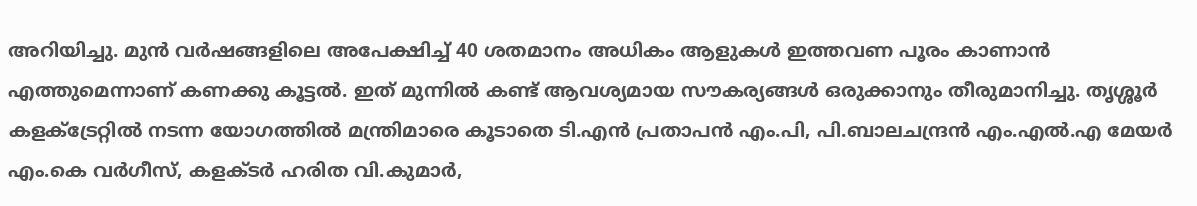അറിയിച്ചു. മുന്‍ വര്‍ഷങ്ങളിലെ അപേക്ഷിച്ച്‌ 40 ശതമാനം അധികം ആളുകള്‍ ഇത്തവണ പൂരം കാണാന്‍ എത്തുമെന്നാണ് കണക്കു കൂട്ടല്‍. ഇത് മുന്നില്‍ കണ്ട് ആവശ്യമായ സൗകര്യങ്ങള്‍ ഒരുക്കാനും തീരുമാനിച്ചു. തൃശ്ശൂര്‍ കളക്‌ട്രേറ്റില്‍ നടന്ന യോഗത്തില്‍ മന്ത്രിമാരെ കൂടാതെ ടി.എന്‍ പ്രതാപന്‍ എം.പി, പി.ബാലചന്ദ്രന്‍ എം.എല്‍.എ മേയര്‍ എം.കെ വര്‍ഗീസ്, കളക്ടര്‍ ഹരിത വി.കുമാര്‍,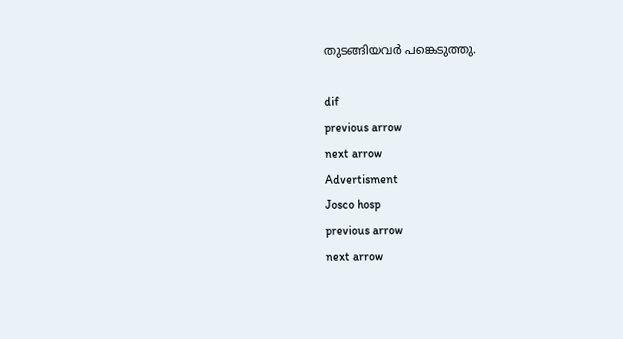തുടങ്ങിയവര്‍ പങ്കെടുത്തു.

dif
previous arrow
next arrow
Advertisment
Josco hosp
previous arrow
next arrow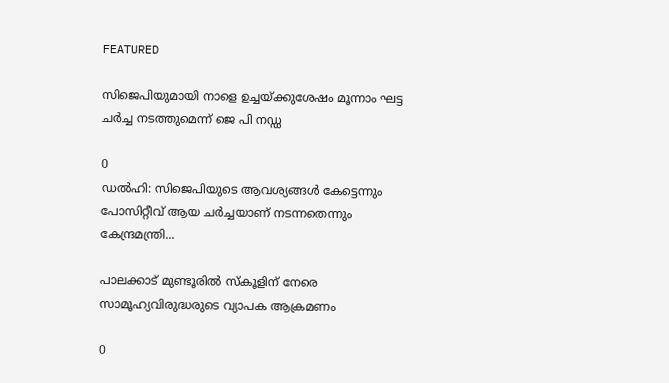FEATURED

സിജെപിയുമായി നാളെ ഉച്ചയ്ക്കുശേഷം മൂന്നാം ഘട്ട ചർച്ച നടത്തുമെന്ന് ജെ പി നഡ്ഡ

0
ഡൽഹി: സിജെപിയുടെ ആവശ്യങ്ങൾ കേട്ടെന്നും പോസിറ്റീവ് ആയ ചർച്ചയാണ് നടന്നതെന്നും കേന്ദ്രമന്ത്രി...

പാലക്കാട് മുണ്ടൂരിൽ സ്കൂളിന് നേരെ സാമൂഹ്യവിരുദ്ധരുടെ വ്യാപക ആക്രമണം

0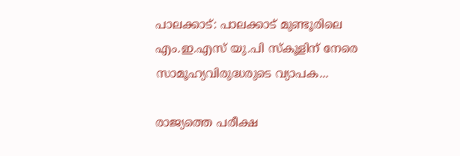പാലക്കാട്: പാലക്കാട് മുണ്ടൂരിലെ എം.ഇ.എസ് യു.പി സ്കൂളിന് നേരെ സാമൂഹ്യവിരുദ്ധരുടെ വ്യാപക...

രാജ്യത്തെ പരീക്ഷ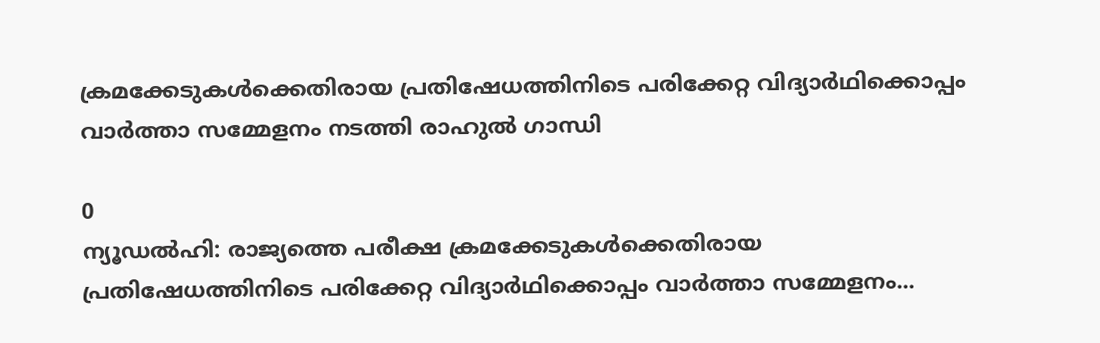ക്രമക്കേടുകള്‍ക്കെതിരായ പ്രതിഷേധത്തിനിടെ പരിക്കേറ്റ വിദ്യാര്‍ഥിക്കൊപ്പം വാര്‍ത്താ സമ്മേളനം നടത്തി രാഹുല്‍ ഗാന്ധി

0
ന്യൂഡല്‍ഹി: രാജ്യത്തെ പരീക്ഷ ക്രമക്കേടുകള്‍ക്കെതിരായ പ്രതിഷേധത്തിനിടെ പരിക്കേറ്റ വിദ്യാര്‍ഥിക്കൊപ്പം വാര്‍ത്താ സമ്മേളനം...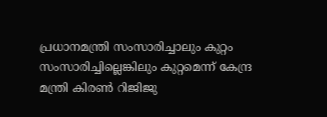പ്രധാനമന്ത്രി സംസാരിച്ചാലും കുറ്റം സംസാരിച്ചില്ലെങ്കിലും കുറ്റമെന്ന് കേന്ദ്ര മന്ത്രി കിരൺ റിജിജു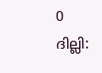0
ദില്ലി: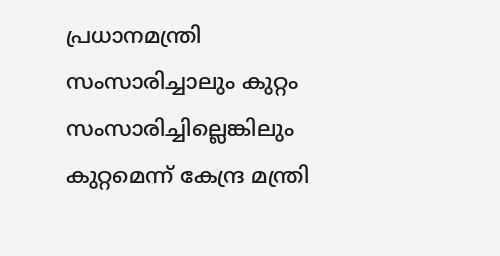പ്രധാനമന്ത്രി സംസാരിച്ചാലും കുറ്റം സംസാരിച്ചില്ലെങ്കിലും കുറ്റമെന്ന് കേന്ദ്ര മന്ത്രി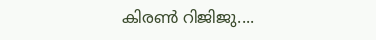കിരൺ റിജിജു....